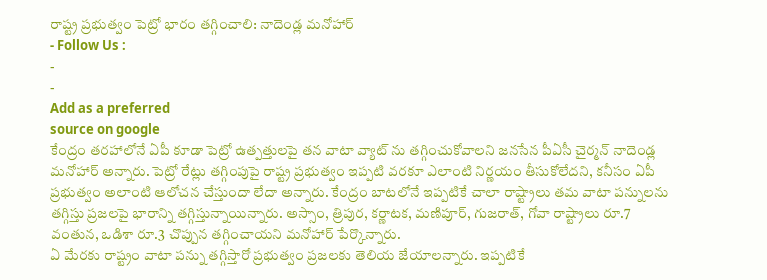రాష్ట్ర ప్రభుత్వం పెట్రో భారం తగ్గించాలి: నాదెండ్ల మనోహార్
- Follow Us :
-
-
Add as a preferred
source on google
కేంద్రం తరహాలోనే ఏపీ కూడా పెట్రో ఉత్పత్తులపై తన వాటా వ్యాట్ ను తగ్గించుకోవాలని జనసేన పీఏసీ చైర్మన్ నాదెండ్ల మనోహార్ అన్నారు. పెట్రో రేట్లు తగ్గింపుపై రాష్ట్ర ప్రభుత్వం ఇప్పటి వరకూ ఎలాంటి నిర్ణయం తీసుకోలేదని, కనీసం ఏపీ ప్రభుత్వం అలాంటి ఆలోచన చేస్తుందా లేదా అన్నారు. కేంద్రం బాటలోనే ఇప్పటికే చాలా రాష్ట్రాలు తమ వాటా పన్నులను తగ్గిస్తు ప్రజలపై భారాన్ని తగ్గిస్తున్నాయిన్నారు. అస్సాం, త్రిపుర, కర్ణాటక, మణిపూర్, గుజరాత్, గోవా రాష్ట్రాలు రూ.7 వంతున, ఒడిశా రూ.3 చొప్పున తగ్గించాయని మనోహార్ పేర్కొన్నారు.
ఏ మేరకు రాష్ట్రం వాటా పన్ను తగ్గిస్తారో ప్రభుత్వం ప్రజలకు తెలియ జేయాలన్నారు. ఇప్పటికే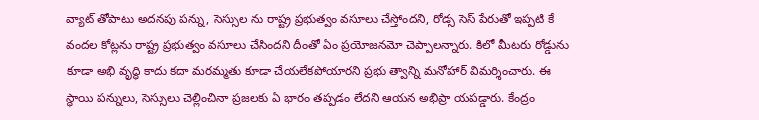వ్యాట్ తోపాటు అదనపు పన్ను, సెస్సుల ను రాష్ట్ర ప్రభుత్వం వసూలు చేస్తోందని, రోడ్స సెస్ పేరుతో ఇప్పటి కే వందల కోట్లను రాష్ట్ర ప్రభుత్వం వసూలు చేసిందని దీంతో ఏం ప్రయోజనమో చెప్పాలన్నారు. కిలో మీటరు రోడ్డును కూడా అభి వృద్ధి కాదు కదా మరమ్మతు కూడా చేయలేకపోయారని ప్రభు త్వాన్ని మనోహార్ విమర్శించారు. ఈ స్థాయి పన్నులు, సెస్సులు చెల్లించినా ప్రజలకు ఏ భారం తప్పడం లేదని ఆయన అభిప్రా యపడ్డారు. కేంద్రం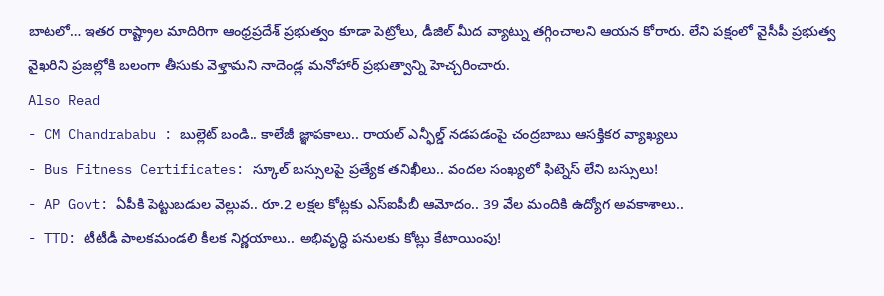బాటలో… ఇతర రాష్ట్రాల మాదిరిగా ఆంధ్రప్రదేశ్ ప్రభుత్వం కూడా పెట్రోలు, డీజిల్ మీద వ్యాట్ను తగ్గించాలని ఆయన కోరారు. లేని పక్షంలో వైసీపీ ప్రభుత్వ వైఖరిని ప్రజల్లోకి బలంగా తీసుకు వెళ్తామని నాదెండ్ల మనోహార్ ప్రభుత్వాన్ని హెచ్చరించారు.
Also Read
- CM Chandrababu : బుల్లెట్ బండి.. కాలేజీ జ్ఞాపకాలు.. రాయల్ ఎన్ఫీల్డ్ నడపడంపై చంద్రబాబు ఆసక్తికర వ్యాఖ్యలు
- Bus Fitness Certificates: స్కూల్ బస్సులపై ప్రత్యేక తనిఖీలు.. వందల సంఖ్యలో ఫిట్నెస్ లేని బస్సులు!
- AP Govt: ఏపీకి పెట్టుబడుల వెల్లువ.. రూ.2 లక్షల కోట్లకు ఎస్ఐపీబీ ఆమోదం.. 39 వేల మందికి ఉద్యోగ అవకాశాలు..
- TTD: టీటీడీ పాలకమండలి కీలక నిర్ణయాలు.. అభివృద్ధి పనులకు కోట్లు కేటాయింపు!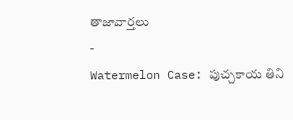తాజావార్తలు
-
Watermelon Case: పుచ్చకాయ తిని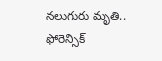నలుగురు మృతి.. ఫోరెన్సిక్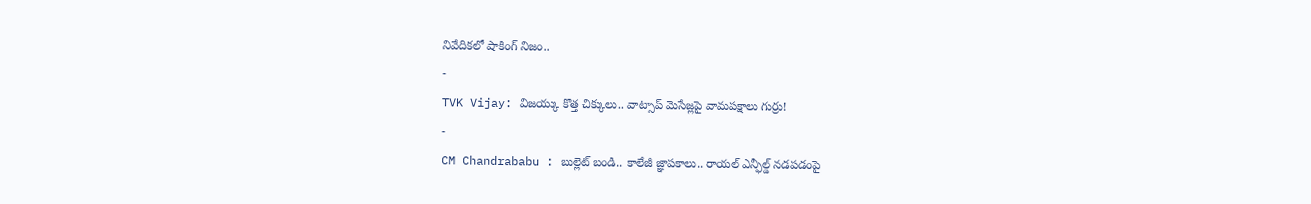నివేదికలో షాకింగ్ నిజం..
-
TVK Vijay: విజయ్కు కొత్త చిక్కులు.. వాట్సాప్ మెసేజ్లపై వామపక్షాలు గుర్రు!
-
CM Chandrababu : బుల్లెట్ బండి.. కాలేజీ జ్ఞాపకాలు.. రాయల్ ఎన్ఫీల్డ్ నడపడంపై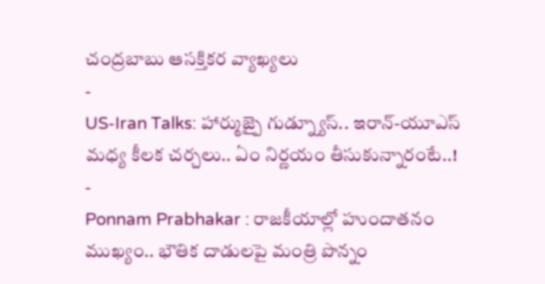చంద్రబాబు ఆసక్తికర వ్యాఖ్యలు
-
US-Iran Talks: హార్ముజ్పై గుడ్న్యూస్.. ఇరాన్-యూఎస్ మధ్య కీలక చర్చలు.. ఏం నిర్ణయం తీసుకున్నారంటే..!
-
Ponnam Prabhakar : రాజకీయాల్లో హుందాతనం ముఖ్యం.. భౌతిక దాడులపై మంత్రి పొన్నం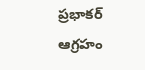ప్రభాకర్ ఆగ్రహం